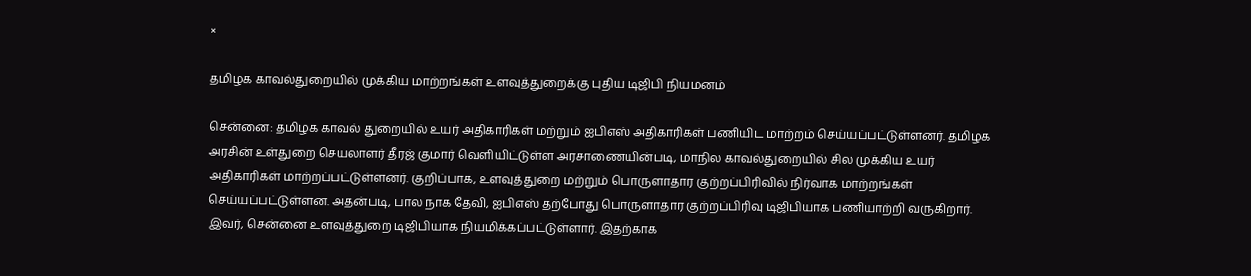×

தமிழக காவல்துறையில் முக்கிய மாற்றங்கள் உளவுத்துறைக்கு புதிய டிஜிபி நியமனம்

சென்னை: தமிழக காவல் துறையில் உயர் அதிகாரிகள் மற்றும் ஐபிஎஸ் அதிகாரிகள் பணியிட மாற்றம் செய்யப்பட்டுள்ளனர். தமிழக அரசின் உள்துறை செயலாளர் தீரஜ் குமார் வெளியிட்டுள்ள அரசாணையின்படி, மாநில காவல்துறையில் சில முக்கிய உயர் அதிகாரிகள் மாற்றப்பட்டுள்ளனர். குறிப்பாக, உளவுத்துறை மற்றும் பொருளாதார குற்றப்பிரிவில் நிர்வாக மாற்றங்கள் செய்யப்பட்டுள்ளன. அதன்படி, பால நாக தேவி, ஐபிஎஸ் தற்போது பொருளாதார குற்றப்பிரிவு டிஜிபியாக பணியாற்றி வருகிறார். இவர், சென்னை உளவுத்துறை டிஜிபியாக நியமிக்கப்பட்டுள்ளார். இதற்காக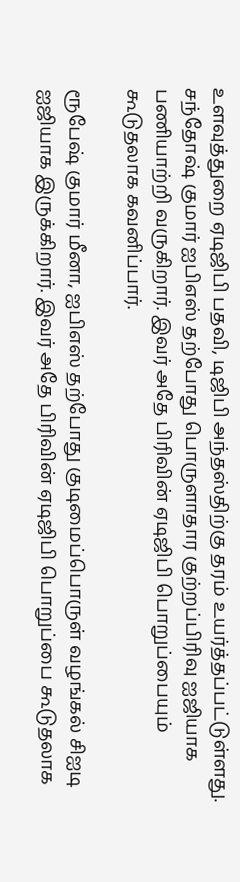உளவுத்துறை ஏடிஜிபி பதவி, டிஜிபி அந்தஸ்திற்கு தரம் உயர்த்தப்பட்டுள்ளது. சந்தோஷ் குமார் ஐபிஎஸ் தற்போது பொருளாதார குற்றப்பிரிவு ஐஜியாக பணியாற்றி வருகிறார். இவர் அதே பிரிவின் ஏடிஜிபி பொறுப்பையும் கூடுதலாக கவனிப்பார்.

ரூபேஷ் குமார் மீனா, ஐபிஎஸ் தற்போது குடிமைப்பொருள் வழங்கல் சிஐடி ஐஜியாக இருக்கிறார். இவர் அதே பிரிவின் ஏடிஜிபி பொறுப்பை கூடுதலாக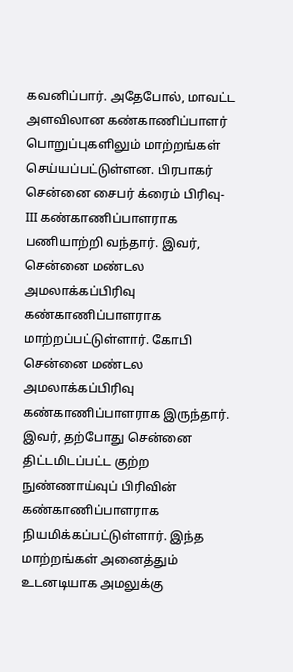கவனிப்பார். அதேபோல், மாவட்ட அளவிலான கண்காணிப்பாளர் பொறுப்புகளிலும் மாற்றங்கள் செய்யப்பட்டுள்ளன. பிரபாகர் சென்னை சைபர் க்ரைம் பிரிவு-III கண்காணிப்பாளராக பணியாற்றி வந்தார். இவர், சென்னை மண்டல அமலாக்கப்பிரிவு கண்காணிப்பாளராக மாற்றப்பட்டுள்ளார். கோபி சென்னை மண்டல அமலாக்கப்பிரிவு கண்காணிப்பாளராக இருந்தார். இவர், தற்போது சென்னை திட்டமிடப்பட்ட குற்ற நுண்ணாய்வுப் பிரிவின் கண்காணிப்பாளராக நியமிக்கப்பட்டுள்ளார். இந்த மாற்றங்கள் அனைத்தும் உடனடியாக அமலுக்கு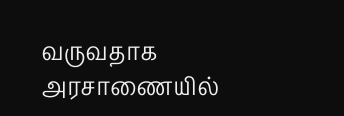வருவதாக அரசாணையில்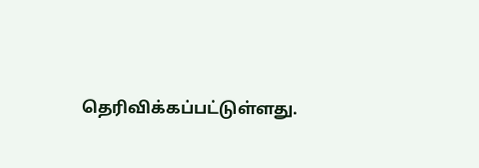தெரிவிக்கப்பட்டுள்ளது.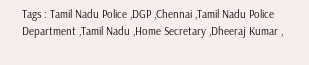Tags : Tamil Nadu Police ,DGP ,Chennai ,Tamil Nadu Police Department ,Tamil Nadu ,Home Secretary ,Dheeraj Kumar ,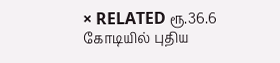× RELATED ரூ.36.6 கோடியில் புதிய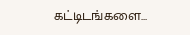கட்டிடங்களை...